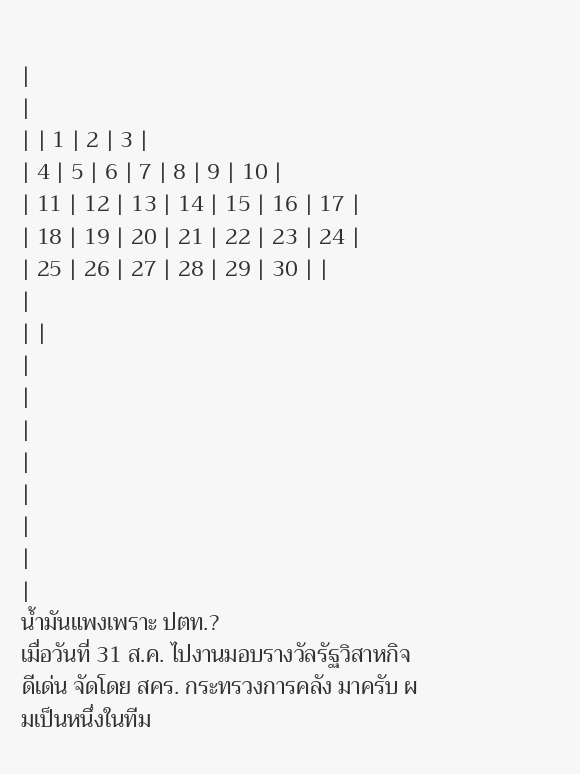|
|
| | 1 | 2 | 3 |
| 4 | 5 | 6 | 7 | 8 | 9 | 10 |
| 11 | 12 | 13 | 14 | 15 | 16 | 17 |
| 18 | 19 | 20 | 21 | 22 | 23 | 24 |
| 25 | 26 | 27 | 28 | 29 | 30 | |
|
| |
|
|
|
|
|
|
|
|
น้ำมันแพงเพราะ ปตท.?
เมื่อวันที่ 31 ส.ค. ไปงานมอบรางวัลรัฐวิสาหกิจดีเด่น จัดโดย สคร. กระทรวงการคลัง มาครับ ผมเป็นหนึ่งในทีม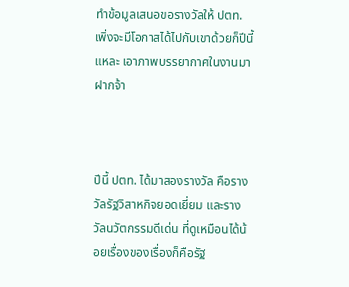ทำข้อมูลเสนอขอรางวัลให้ ปตท. เพิ่งจะมีโอกาสได้ไปกับเขาด้วยก็ปีนี้แหละ เอาภาพบรรยากาศในงานมาฝากจ้า



ปีนี้ ปตท. ได้มาสองรางวัล คือรางวัลรัฐวิสาหกิจยอดเยี่ยม และรางวัลนวัตกรรมดีเด่น ที่ดูเหมือนได้น้อยเรื่องของเรื่องก็คือรัฐ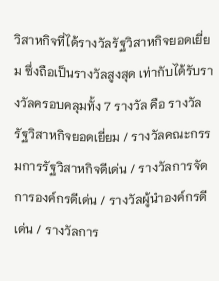วิสาหกิจที่ได้รางวัลรัฐวิสาหกิจยอดเยี่ยม ซึ่งถือเป็นรางวัลสูงสุด เท่ากับได้รับรางวัลครอบคลุมทั้ง 7 รางวัล คือ รางวัลรัฐวิสาหกิจยอดเยี่ยม / รางวัลคณะกรรมการรัฐวิสาหกิจดีเด่น / รางวัลการจัดการองค์กรดีเด่น / รางวัลผู้นำองค์กรดีเด่น / รางวัลการ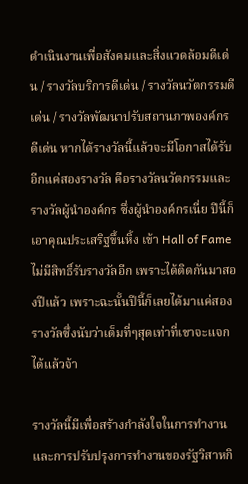ดำเนินงานเพื่อสังคมและสิ่งแวดล้อมดีเด่น / รางวัลบริการดีเด่น / รางวัลนวัตกรรมดีเด่น / รางวัลพัฒนาปรับสถานภาพองค์กรดีเด่น หากได้รางวัลนี้แล้วจะมีโอกาสได้รับอีกแค่สองรางวัล คือรางวัลนวัตกรรมและรางวัลผู้นำองค์กร ซึ่งผู้นำองค์กรเนี่ย ปีนี้ก็เอาคุณประเสริฐขึ้นหิ้ง เข้า Hall of Fame ไม่มีสิทธิ์รับรางวัลอีก เพราะได้ติดกันมาสองปีแล้ว เพราะฉะนั้นปีนี้ก็เลยได้มาแค่สองรางวัลซึ่งนับว่าเต็มที่ๆสุดเท่าที่เขาจะแจกได้แล้วจ้า

รางวัลนี้มีเพื่อสร้างกำลังใจในการทำงานและการปรับปรุงการทำงานของรัฐวิสาหกิ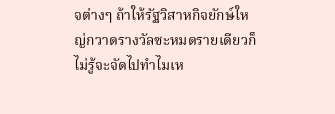จต่างๆ ถ้าให้รัฐวิสาหกิจยักษ์ใหญ่กวาดรางวัลซะหมดรายเดียวก็ไม่รู้จะจัดไปทำไมเห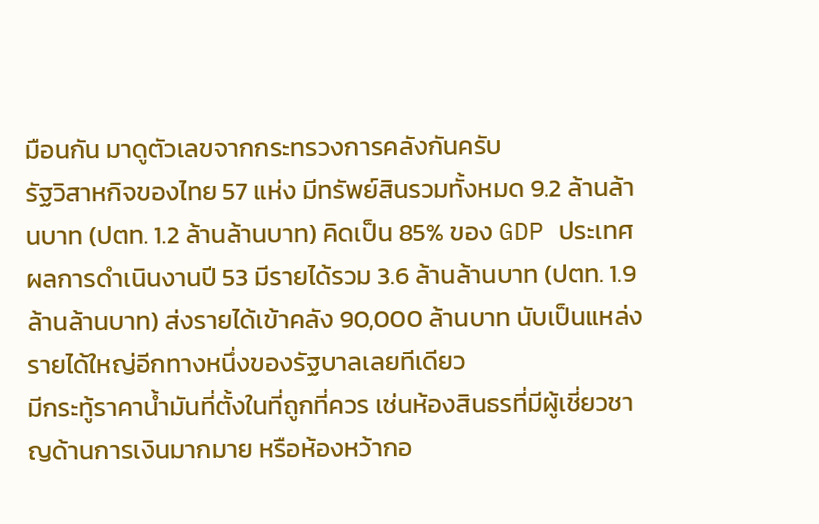มือนกัน มาดูตัวเลขจากกระทรวงการคลังกันครับ
รัฐวิสาหกิจของไทย 57 แห่ง มีทรัพย์สินรวมทั้งหมด 9.2 ล้านล้านบาท (ปตท. 1.2 ล้านล้านบาท) คิดเป็น 85% ของ GDP ประเทศ ผลการดำเนินงานปี 53 มีรายได้รวม 3.6 ล้านล้านบาท (ปตท. 1.9 ล้านล้านบาท) ส่งรายได้เข้าคลัง 90,000 ล้านบาท นับเป็นแหล่งรายได้ใหญ่อีกทางหนึ่งของรัฐบาลเลยทีเดียว
มีกระทู้ราคาน้ำมันที่ตั้งในที่ถูกที่ควร เช่นห้องสินธรที่มีผู้เชี่ยวชาญด้านการเงินมากมาย หรือห้องหว้ากอ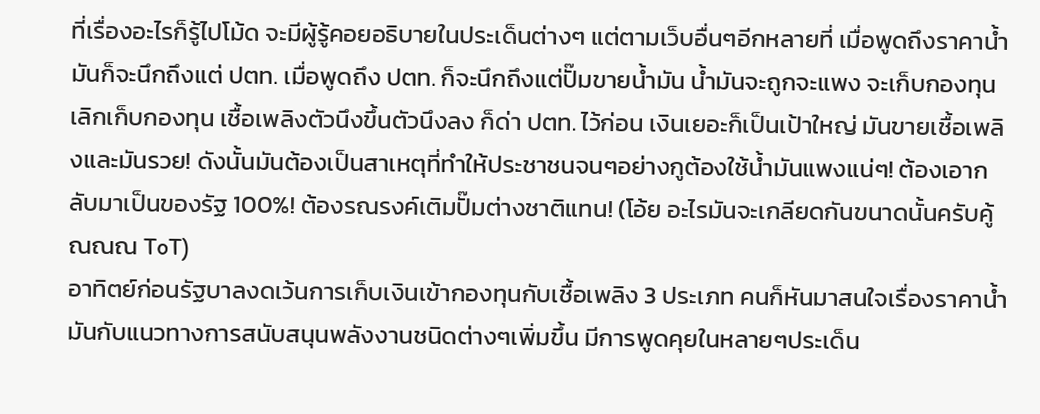ที่เรื่องอะไรก็รู้ไปโม้ด จะมีผู้รู้คอยอธิบายในประเด็นต่างๆ แต่ตามเว็บอื่นๆอีกหลายที่ เมื่อพูดถึงราคาน้ำมันก็จะนึกถึงแต่ ปตท. เมื่อพูดถึง ปตท. ก็จะนึกถึงแต่ปั๊มขายน้ำมัน น้ำมันจะถูกจะแพง จะเก็บกองทุนเลิกเก็บกองทุน เชื้อเพลิงตัวนึงขึ้นตัวนึงลง ก็ด่า ปตท. ไว้ก่อน เงินเยอะก็เป็นเป้าใหญ่ มันขายเชื้อเพลิงและมันรวย! ดังนั้นมันต้องเป็นสาเหตุที่ทำให้ประชาชนจนๆอย่างกูต้องใช้น้ำมันแพงแน่ๆ! ต้องเอากลับมาเป็นของรัฐ 100%! ต้องรณรงค์เติมปั๊มต่างชาติแทน! (โอ้ย อะไรมันจะเกลียดกันขนาดนั้นครับคู้ณณณ ToT)
อาทิตย์ก่อนรัฐบาลงดเว้นการเก็บเงินเข้ากองทุนกับเชื้อเพลิง 3 ประเภท คนก็หันมาสนใจเรื่องราคาน้ำมันกับแนวทางการสนับสนุนพลังงานชนิดต่างๆเพิ่มขึ้น มีการพูดคุยในหลายๆประเด็น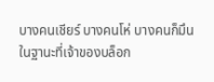บางคนเชียร์ บางคนโห่ บางคนก็มึน
ในฐานะที่เจ้าของบล็อก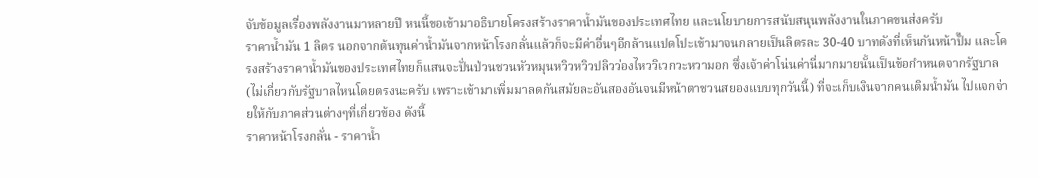จับข้อมูลเรื่องพลังงานมาหลายปี หนนี้ขอเข้ามาอธิบายโครงสร้างราคาน้ำมันของประเทศไทย และนโยบายการสนับสนุนพลังงานในภาคขนส่งครับ
ราคาน้ำมัน 1 ลิตร นอกจากต้นทุนค่าน้ำมันจากหน้าโรงกลั่นแล้วก็จะมีค่าอื่นๆอีกล้านแปดโปะเข้ามาจนกลายเป็นลิตรละ 30-40 บาทดังที่เห็นกันหน้าปั๊ม และโครงสร้างราคาน้ำมันของประเทศไทยก็แสนจะปั่นป่วนชวนหัวหมุนหวิวหวิวปลิวว่องไหววิเวกวะหวามอก ซึ่งเจ้าค่าโน่นค่านี่มากมายนั้นเป็นข้อกำหนดจากรัฐบาล (ไม่เกี่ยวกับรัฐบาลไหนโดยตรงนะครับ เพราะเข้ามาเพิ่มมาลดกันสมัยละอันสองอันจนมีหน้าตาชวนสยองแบบทุกวันนี้) ที่จะเก็บเงินจากคนเติมน้ำมัน ไปแจกจ่ายให้กับภาคส่วนต่างๆที่เกี่ยวข้อง ดังนี้
ราคาหน้าโรงกลั่น - ราคาน้ำ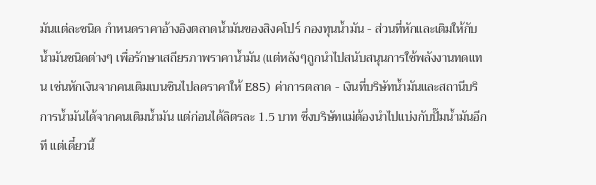มันแต่ละชนิด กำหนดราคาอ้างอิงตลาดน้ำมันของสิงคโปร์ กองทุนน้ำมัน - ส่วนที่หักและเติมให้กับน้ำมันชนิดต่างๆ เพื่อรักษาเสถียรภาพราคาน้ำมัน (แต่หลังๆถูกนำไปสนับสนุนการใช้พลังงานทดแทน เช่นหักเงินจากคนเติมเบนซินไปลดราคาให้ E85) ค่าการตลาด - เงินที่บริษัทน้ำมันและสถานีบริการน้ำมันได้จากคนเติมน้ำมัน แต่ก่อนได้ลิตรละ 1.5 บาท ซึ่งบริษัทแม่ต้องนำไปแบ่งกับปั๊มน้ำมันอีกที แต่เดี๋ยวนี้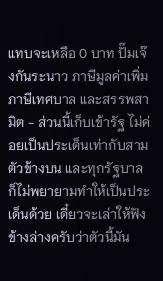แทบจะเหลือ 0 บาท ปั๊มเจ๊งกันระนาว ภาษีมูลค่าเพิ่ม ภาษีเทศบาล และสรรพสามิต - ส่วนนี้เก็บเข้ารัฐ ไม่ค่อยเป็นประเด็นเท่ากับสามตัวข้างบน และทุกรัฐบาลก็ไม่พยายามทำให้เป็นประเด็นด้วย เดี๋ยวจะเล่าให้ฟังข้างล่างครับว่าตัวนี้มัน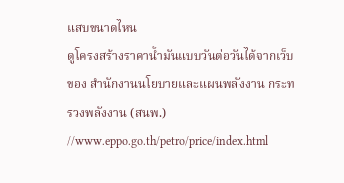แสบขนาดไหน
ดูโครงสร้างราคาน้ำมันแบบวันต่อวันได้จากเว็บของ สำนักงานนโยบายและแผนพลังงาน กระทรวงพลังงาน (สนพ.) //www.eppo.go.th/petro/price/index.html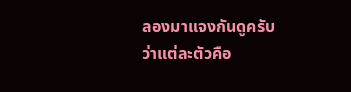ลองมาแจงกันดูครับ ว่าแต่ละตัวคือ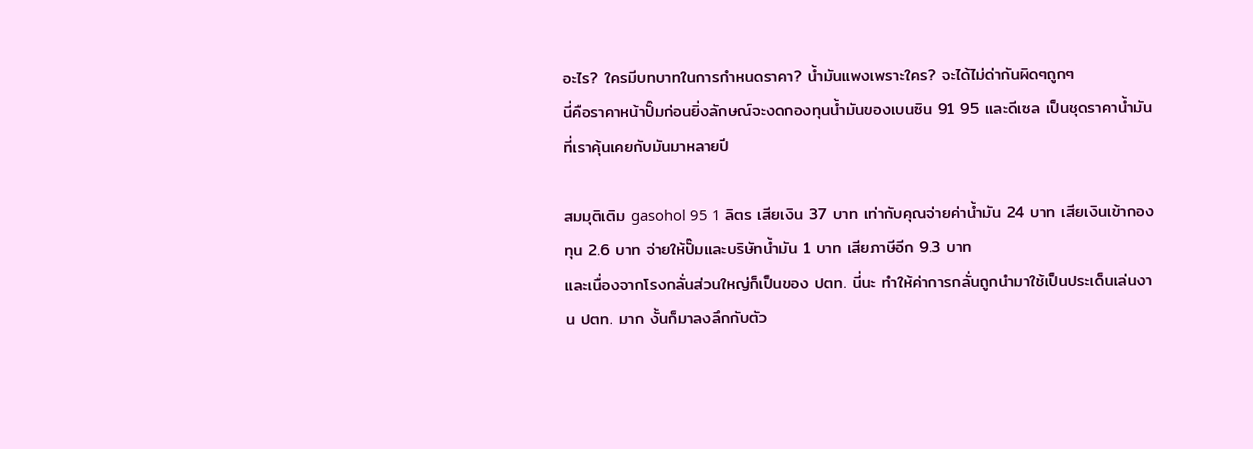อะไร? ใครมีบทบาทในการกำหนดราคา? น้ำมันแพงเพราะใคร? จะได้ไม่ด่ากันผิดๆถูกๆ
นี่คือราคาหน้าปั๊มก่อนยิ่งลักษณ์จะงดกองทุนน้ำมันของเบนซิน 91 95 และดีเซล เป็นชุดราคาน้ำมันที่เราคุ้นเคยกับมันมาหลายปี

สมมุติเติม gasohol 95 1 ลิตร เสียเงิน 37 บาท เท่ากับคุณจ่ายค่าน้ำมัน 24 บาท เสียเงินเข้ากองทุน 2.6 บาท จ่ายให้ปั๊มและบริษัทน้ำมัน 1 บาท เสียภาษีอีก 9.3 บาท
และเนื่องจากโรงกลั่นส่วนใหญ่ก็เป็นของ ปตท. นี่นะ ทำให้ค่าการกลั่นถูกนำมาใช้เป็นประเด็นเล่นงาน ปตท. มาก งั้นก็มาลงลึกกับตัว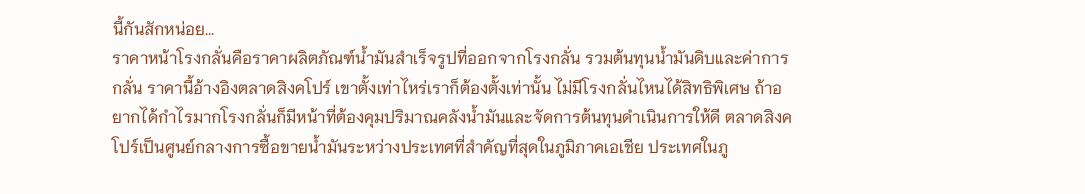นี้กันสักหน่อย...
ราคาหน้าโรงกลั่นคือราคาผลิตภัณฑ์น้ำมันสำเร็จรูปที่ออกจากโรงกลั่น รวมต้นทุนน้ำมันดิบและค่าการกลั่น ราคานี้อ้างอิงตลาดสิงคโปร์ เขาตั้งเท่าไหร่เราก็ต้องตั้งเท่านั้น ไม่มีโรงกลั่นไหนได้สิทธิพิเศษ ถ้าอยากได้กำไรมากโรงกลั่นก็มีหน้าที่ต้องคุมปริมาณคลังน้ำมันและจัดการต้นทุนดำเนินการให้ดี ตลาดสิงคโปร์เป็นศูนย์กลางการซื้อขายน้ำมันระหว่างประเทศที่สำคัญที่สุดในภูมิภาคเอเชีย ประเทศในภู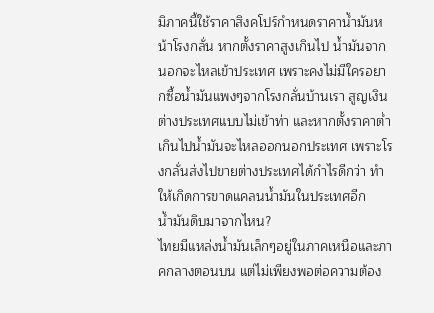มิภาคนี้ใช้ราคาสิงคโปร์กำหนดราคาน้ำมันหน้าโรงกลั่น หากตั้งราคาสูงเกินไป น้ำมันจากนอกจะไหลเข้าประเทศ เพราะคงไม่มีใครอยากซื้อน้ำมันแพงๆจากโรงกลั่นบ้านเรา สูญเงินต่างประเทศแบบไม่เข้าท่า และหากตั้งราคาต่ำเกินไปน้ำมันจะไหลออกนอกประเทศ เพราะโรงกลั่นส่งไปขายต่างประเทศได้กำไรดีกว่า ทำให้เกิดการขาดแคลนน้ำมันในประเทศอีก
น้ำมันดิบมาจากไหน?
ไทยมีแหล่งน้ำมันเล็กๆอยู่ในภาคเหนือและภาคกลางตอนบน แต่ไม่เพียงพอต่อความต้อง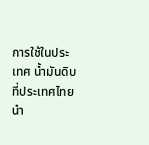การใช้ในประเทศ น้ำมันดิบที่ประเทศไทยนำ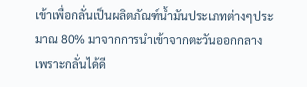เข้าเพื่อกลั่นเป็นผลิตภัณฑ์น้ำมันประเภทต่างๆประมาณ 80% มาจากการนำเข้าจากตะวันออกกลาง เพราะกลั่นได้ดี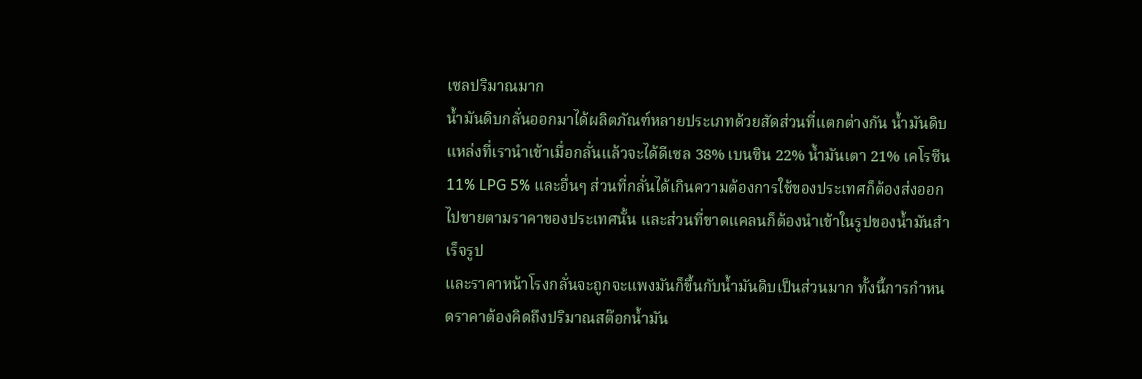เซลปริมาณมาก
น้ำมันดิบกลั่นออกมาได้ผลิตภัณฑ์หลายประเภทด้วยสัดส่วนที่แตกต่างกัน น้ำมันดิบแหล่งที่เรานำเข้าเมื่อกลั่นแล้วจะได้ดีเซล 38% เบนซิน 22% น้ำมันเตา 21% เคโรซีน 11% LPG 5% และอื่นๆ ส่วนที่กลั่นได้เกินความต้องการใช้ของประเทศก็ต้องส่งออกไปขายตามราคาของประเทศนั้น และส่วนที่ขาดแคลนก็ต้องนำเข้าในรูปของน้ำมันสำเร็จรูป
และราคาหน้าโรงกลั่นจะถูกจะแพงมันก็ขึ้นกับน้ำมันดิบเป็นส่วนมาก ทั้งนี้การกำหนดราคาต้องคิดถึงปริมาณสต๊อกน้ำมัน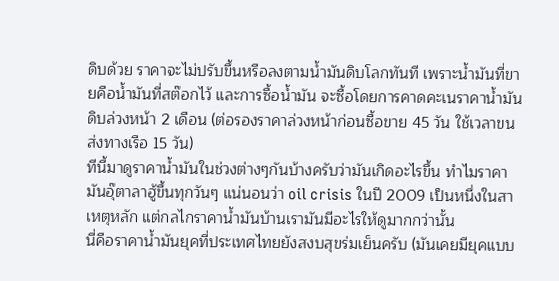ดิบด้วย ราคาจะไม่ปรับขึ้นหรือลงตามน้ำมันดิบโลกทันที เพราะน้ำมันที่ขายคือน้ำมันที่สต๊อกไว้ และการซื้อน้ำมัน จะซื้อโดยการคาดคะเนราคาน้ำมันดิบล่วงหน้า 2 เดือน (ต่อรองราคาล่วงหน้าก่อนซื้อขาย 45 วัน ใช้เวลาขนส่งทางเรือ 15 วัน)
ทีนี้มาดูราคาน้ำมันในช่วงต่างๆกันบ้างครับว่ามันเกิดอะไรขึ้น ทำไมราคามันอุ๊ตาลาฮู้ขึ้นทุกวันๆ แน่นอนว่า oil crisis ในปี 2009 เป็นหนึ่งในสาเหตุหลัก แต่กลไกราคาน้ำมันบ้านเรามันมีอะไรให้ดูมากกว่านั้น
นี่คือราคาน้ำมันยุคที่ประเทศไทยยังสงบสุขร่มเย็นครับ (มันเคยมียุคแบบ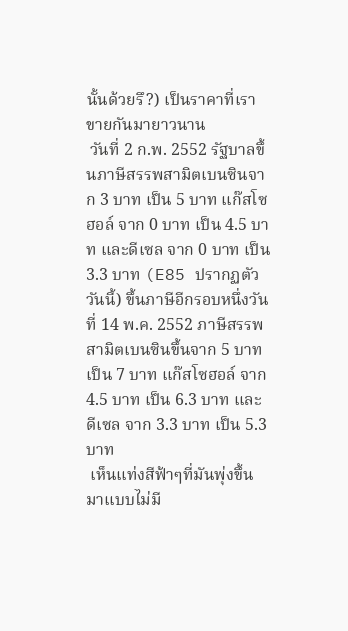นั้นด้วยรึ?) เป็นราคาที่เราขายกันมายาวนาน
 วันที่ 2 ก.พ. 2552 รัฐบาลขึ้นภาษีสรรพสามิตเบนซินจาก 3 บาท เป็น 5 บาท แก๊สโซฮอล์ จาก 0 บาท เป็น 4.5 บาท และดีเซล จาก 0 บาท เป็น 3.3 บาท (E85 ปรากฏตัววันนี้) ขึ้นภาษีอีกรอบหนึ่งวันที่ 14 พ.ค. 2552 ภาษีสรรพสามิตเบนซินขึ้นจาก 5 บาท เป็น 7 บาท แก๊สโซฮอล์ จาก 4.5 บาท เป็น 6.3 บาท และดีเซล จาก 3.3 บาท เป็น 5.3 บาท
 เห็นแท่งสีฟ้าๆที่มันพุ่งขึ้นมาแบบไม่มี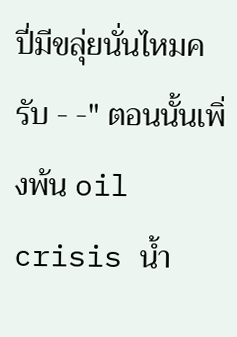ปี่มีขลุ่ยนั่นไหมครับ - -" ตอนนั้นเพิ่งพ้น oil crisis น้ำ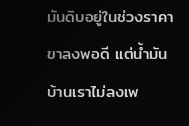มันดิบอยู่ในช่วงราคาขาลงพอดี แต่น้ำมันบ้านเราไม่ลงเพ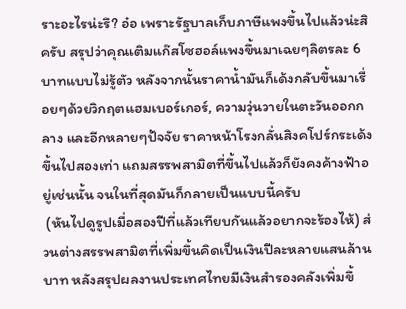ราะอะไรน่ะรึ? อ๋อ เพราะรัฐบาลเก็บภาษีแพงขึ้นไปแล้วน่ะสิครับ สรุปว่าคุณเติมแก๊สโซฮอล์แพงขึ้นมาเฉยๆลิตรละ 6 บาทแบบไม่รู้ตัว หลังจากนั้นราคาน้ำมันก็เด้งกลับขึ้นมาเรื่อยๆด้วยวิกฤตแฮมเบอร์เกอร์, ความวุ่นวายในตะวันออกกลาง และอีกหลายๆปัจจัย ราคาหน้าโรงกลั่นสิงคโปร์กระเด้งขึ้นไปสองเท่า แถมสรรพสามิตที่ขึ้นไปแล้วก็ยังคงค้างฟ้าอยู่เช่นนั้น จนในที่สุดมันก็กลายเป็นแบบนี้ครับ
 (หันไปดูรูปเมื่อสองปีที่แล้วเทียบกันแล้วอยากจะร้องไห้) ส่วนต่างสรรพสามิตที่เพิ่มขึ้นคิดเป็นเงินปีละหลายแสนล้านบาท หลังสรุปผลงานประเทศไทยมีเงินสำรองคลังเพิ่มขึ้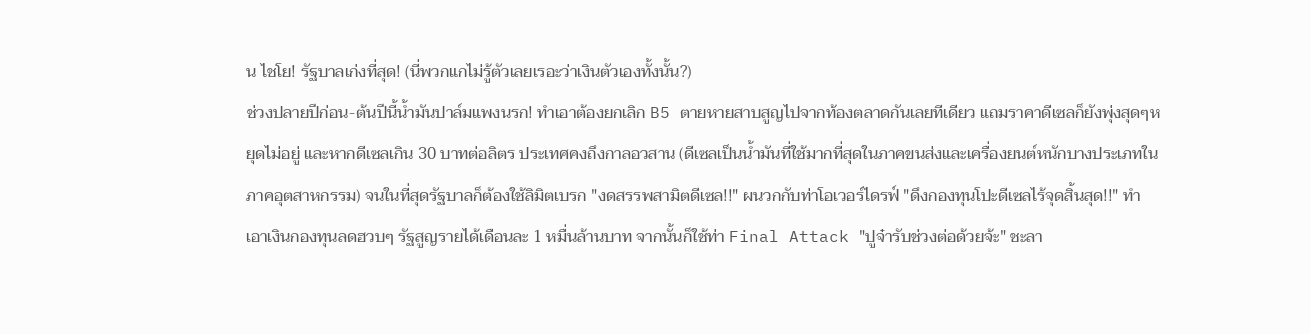น ไชโย! รัฐบาลเก่งที่สุด! (นี่พวกแกไม่รู้ตัวเลยเรอะว่าเงินตัวเองทั้งนั้น?)
ช่วงปลายปีก่อน-ต้นปีนี้น้ำมันปาล์มแพงนรก! ทำเอาต้องยกเลิก B5 ตายหายสาบสูญไปจากท้องตลาดกันเลยทีเดียว แถมราคาดีเซลก็ยังพุ่งสุดๆหยุดไม่อยู่ และหากดีเซลเกิน 30 บาทต่อลิตร ประเทศคงถึงกาลอวสาน (ดีเซลเป็นน้ำมันที่ใช้มากที่สุดในภาคขนส่งและเครื่องยนต์หนักบางประเภทในภาคอุตสาหกรรม) จนในที่สุดรัฐบาลก็ต้องใช้ลิมิตเบรก "งดสรรพสามิตดีเซล!!" ผนวกกับท่าโอเวอร์ไดรฟ์ "ดึงกองทุนโปะดีเซลไร้จุดสิ้นสุด!!" ทำเอาเงินกองทุนลดฮวบๆ รัฐสูญรายได้เดือนละ 1 หมื่นล้านบาท จากนั้นก็ใช้ท่า Final Attack "ปูจ๋ารับช่วงต่อด้วยจ้ะ" ชะลา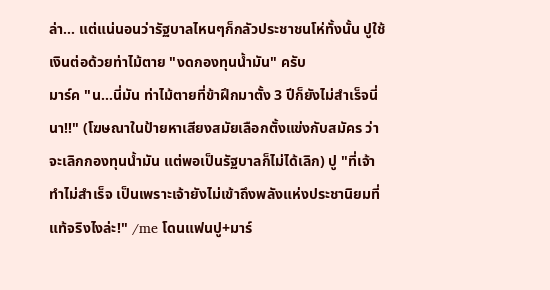ล่า... แต่แน่นอนว่ารัฐบาลไหนๆก็กลัวประชาชนโห่ทั้งนั้น ปูใช้เงินต่อด้วยท่าไม้ตาย "งดกองทุนน้ำมัน" ครับ
มาร์ค "น...นี่มัน ท่าไม้ตายที่ข้าฝึกมาตั้ง 3 ปีก็ยังไม่สำเร็จนี่นา!!" (โฆษณาในป้ายหาเสียงสมัยเลือกตั้งแข่งกับสมัคร ว่าจะเลิกกองทุนน้ำมัน แต่พอเป็นรัฐบาลก็ไม่ได้เลิก) ปู "ที่เจ้าทำไม่สำเร็จ เป็นเพราะเจ้ายังไม่เข้าถึงพลังแห่งประชานิยมที่แท้จริงไงล่ะ!" /me โดนแฟนปู+มาร์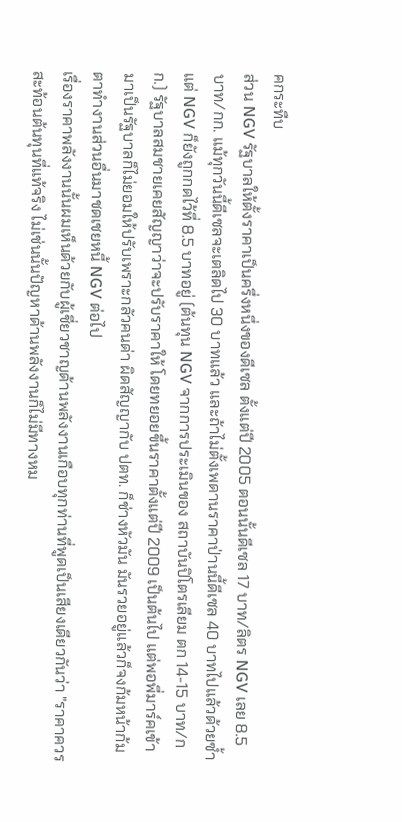คกระทืบ
ส่วน NGV รัฐบาลให้ตั้งราคาเป็นครึ่งหนึ่งของดีเซล ตั้งแต่ปี 2005 ตอนนั้นดีเซล 17 บาท/ลิตร NGV เลย 8.5 บาท/กก. แม้ทุกวันนี้ดีเซลจะเตลิดไป 30 บาทแล้ว และถ้าไม่ตั้งเพดานราคาป่านนี้ดีเซล 40 บาทไปแล้วด้วยซ้ำ แต่ NGV ก็ยังถูกกดไว้ที่ 8.5 บาทอยู่ (ต้นทุน NGV จากการประเมินของ สถาบันปิโตรเลียม ตก 14-15 บาท/กก.) รัฐบาลสมชายเคยสัญญาว่าจะปรับราคาให้ โดยทยอยขึ้นราคาตั้งแต่ปี 2009 เป็นต้นไป แต่พอพี่มาร์คเข้ามาเป็นรัฐบาลก็ไม่ยอมให้ปรับเพราะกลัวคนด่า ผิดสัญญากับ ปตท. ก็ช่างหัวมัน มันรวยอยู่แล้วก็จงก้มหน้าก้มตาทำงานส่วนอื่นมาชดเชยหนี้ NGV ต่อไป
เรื่องราคาพลังงานนั้นผมเห็นด้วยกับผู้เชี่ยวชาญด้านพลังงานเกือบทุกท่านที่พูดเป็นเสียงเดียวกันว่า "ราคาควรสะท้อนต้นทุนที่แท้จริง ไม่เช่นนั้นปัญหาด้านพลังงานก็ไม่มีทางหม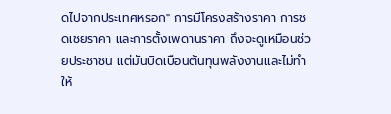ดไปจากประเทศหรอก" การมีโครงสร้างราคา การชดเชยราคา และการตั้งเพดานราคา ถึงจะดูเหมือนช่วยประชาชน แต่มันบิดเบือนต้นทุนพลังงานและไม่ทำให้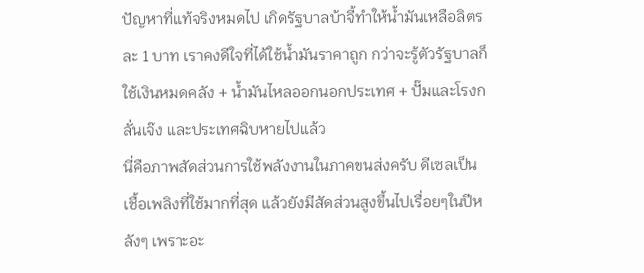ปัญหาที่แท้จริงหมดไป เกิดรัฐบาลบ้าจี้ทำให้น้ำมันเหลือลิตรละ 1 บาท เราคงดีใจที่ได้ใช้น้ำมันราคาถูก กว่าจะรู้ตัวรัฐบาลก็ใช้เงินหมดคลัง + น้ำมันไหลออกนอกประเทศ + ปั๊มและโรงกลั่นเจ๊ง และประเทศฉิบหายไปแล้ว
นี่คือภาพสัดส่วนการใช้พลังงานในภาคขนส่งครับ ดีเซลเป็นเชื้อเพลิงที่ใช้มากที่สุด แล้วยังมีสัดส่วนสูงขึ้นไปเรื่อยๆในปีหลังๆ เพราะอะ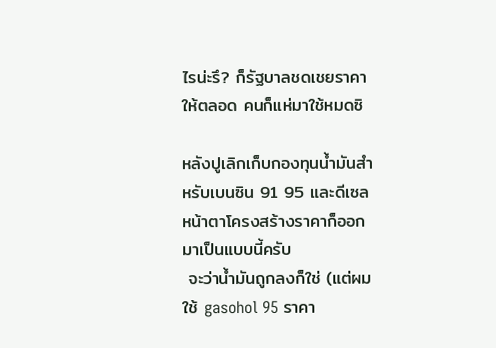ไรน่ะรึ? ก็รัฐบาลชดเชยราคาให้ตลอด คนก็แห่มาใช้หมดซิ

หลังปูเลิกเก็บกองทุนน้ำมันสำหรับเบนซิน 91 95 และดีเซล หน้าตาโครงสร้างราคาก็ออกมาเป็นแบบนี้ครับ
 จะว่าน้ำมันถูกลงก็ใช่ (แต่ผมใช้ gasohol 95 ราคา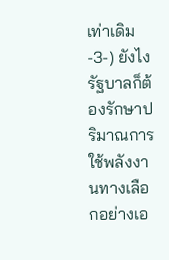เท่าเดิม -3-) ยังไงรัฐบาลก็ต้องรักษาปริมาณการใช้พลังงานทางเลือกอย่างเอ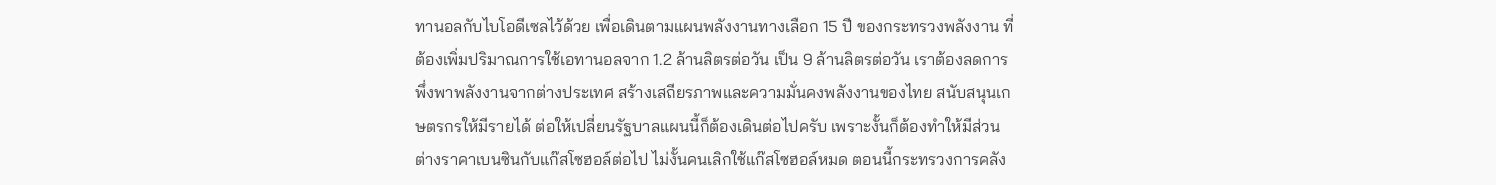ทานอลกับไบโอดีเซลไว้ด้วย เพื่อเดินตามแผนพลังงานทางเลือก 15 ปี ของกระทรวงพลังงาน ที่ต้องเพิ่มปริมาณการใช้เอทานอลจาก 1.2 ล้านลิตรต่อวัน เป็น 9 ล้านลิตรต่อวัน เราต้องลดการพึ่งพาพลังงานจากต่างประเทศ สร้างเสถียรภาพและความมั่นคงพลังงานของไทย สนับสนุนเกษตรกรให้มีรายได้ ต่อให้เปลี่ยนรัฐบาลแผนนี้ก็ต้องเดินต่อไปครับ เพราะงั้นก็ต้องทำให้มีส่วนต่างราคาเบนซินกับแก๊สโซฮอล์ต่อไป ไม่งั้นคนเลิกใช้แก๊สโซฮอล์หมด ตอนนี้กระทรวงการคลัง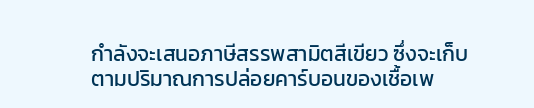กำลังจะเสนอภาษีสรรพสามิตสีเขียว ซึ่งจะเก็บตามปริมาณการปล่อยคาร์บอนของเชื้อเพ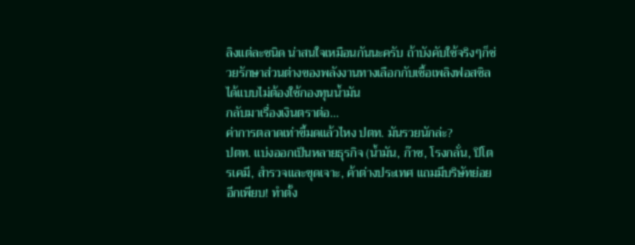ลิงแต่ละชนิด น่าสนใจเหมือนกันนะครับ ถ้าบังคับใช้จริงๆก็ช่วยรักษาส่วนต่างของพลังงานทางเลือกกับเชื้อเพลิงฟอสซิลได้แบบไม่ต้องใช้กองทุนน้ำมัน
กลับมาเรื่องเงินตราต่อ...
ค่าการตลาดเท่าขี้มดแล้วไหง ปตท. มันรวยนักล่ะ?
ปตท. แบ่งออกเป็นหลายธุรกิจ (น้ำมัน, ก๊าซ, โรงกลั่น, ปิโตรเคมี, สำรวจและขุดเจาะ, ค้าต่างประเทศ แถมมีบริษัทย่อยอีกเพียบ! ทำตั้ง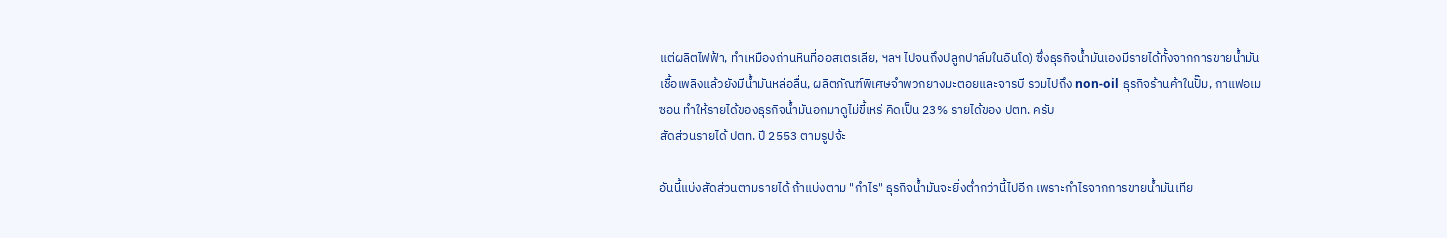แต่ผลิตไฟฟ้า, ทำเหมืองถ่านหินที่ออสเตรเลีย, ฯลฯ ไปจนถึงปลูกปาล์มในอินโด) ซึ่งธุรกิจน้ำมันเองมีรายได้ทั้งจากการขายน้ำมันเชื้อเพลิงแล้วยังมีน้ำมันหล่อลื่น, ผลิตภัณฑ์พิเศษจำพวกยางมะตอยและจารบี รวมไปถึง non-oil ธุรกิจร้านค้าในปั๊ม, กาแฟอเมซอน ทำให้รายได้ของธุรกิจน้ำมันอกมาดูไม่ขี้เหร่ คิดเป็น 23% รายได้ของ ปตท. ครับ
สัดส่วนรายได้ ปตท. ปี 2553 ตามรูปจ้ะ

อันนี้แบ่งสัดส่วนตามรายได้ ถ้าแบ่งตาม "กำไร" ธุรกิจน้ำมันจะยิ่งต่ำกว่านี้ไปอีก เพราะกำไรจากการขายน้ำมันเทีย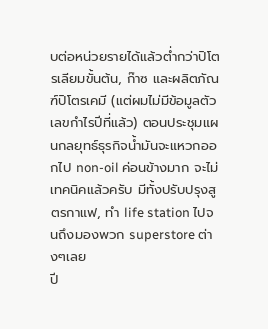บต่อหน่วยรายได้แล้วต่ำกว่าปิโตรเลียมขั้นต้น, ก๊าซ และผลิตภัณฑ์ปิโตรเคมี (แต่ผมไม่มีข้อมูลตัวเลขกำไรปีที่แล้ว) ตอนประชุมแผนกลยุทธ์ธุรกิจน้ำมันจะแหวกออกไป non-oil ค่อนข้างมาก จะไม่เทคนิคแล้วครับ มีทั้งปรับปรุงสูตรกาแฟ, ทำ life station ไปจนถึงมองพวก superstore ต่างๆเลย
ปี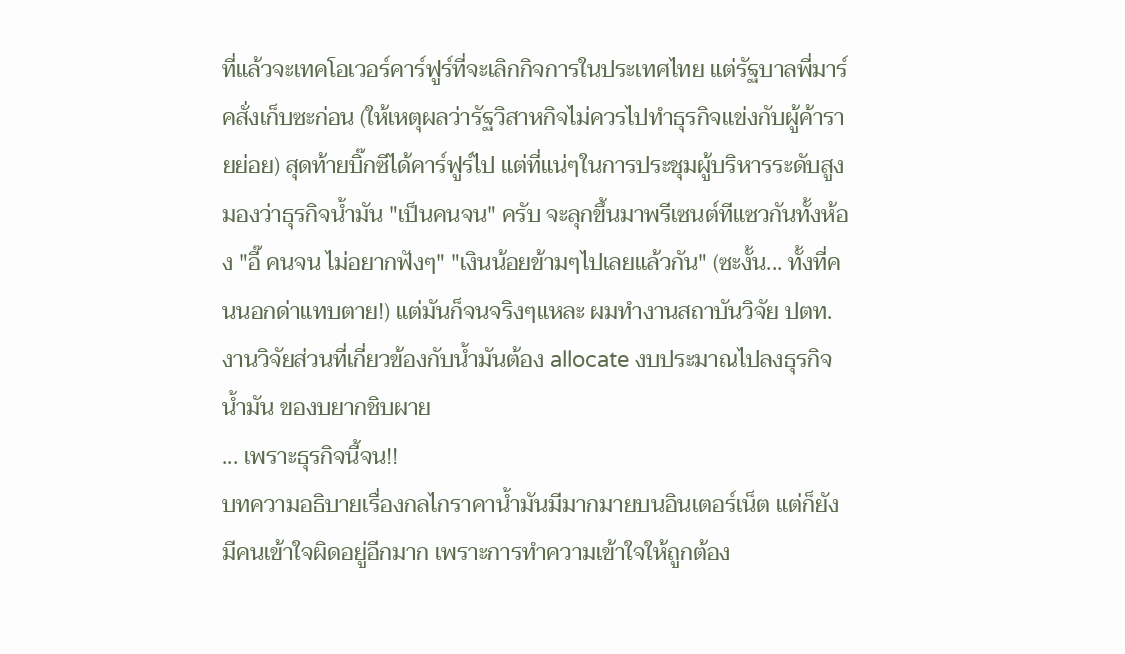ที่แล้วจะเทคโอเวอร์คาร์ฟูร์ที่จะเลิกกิจการในประเทศไทย แต่รัฐบาลพี่มาร์คสั่งเก็บซะก่อน (ให้เหตุผลว่ารัฐวิสาหกิจไม่ควรไปทำธุรกิจแข่งกับผู้ค้ารายย่อย) สุดท้ายบิ๊กซีได้คาร์ฟูร์ไป แต่ที่แน่ๆในการประชุมผู้บริหารระดับสูงมองว่าธุรกิจน้ำมัน "เป็นคนจน" ครับ จะลุกขึ้นมาพรีเซนต์ทีแซวกันทั้งห้อง "อี๊ คนจน ไม่อยากฟังๆ" "เงินน้อยข้ามๆไปเลยแล้วกัน" (ซะงั้น... ทั้งที่คนนอกด่าแทบตาย!) แต่มันก็จนจริงๆแหละ ผมทำงานสถาบันวิจัย ปตท. งานวิจัยส่วนที่เกี่ยวข้องกับน้ำมันต้อง allocate งบประมาณไปลงธุรกิจน้ำมัน ของบยากชิบผาย
... เพราะธุรกิจนี้จน!!
บทความอธิบายเรื่องกลไกราคาน้ำมันมีมากมายบนอินเตอร์เน็ต แต่ก็ยังมีคนเข้าใจผิดอยู่อีกมาก เพราะการทำความเข้าใจให้ถูกต้อง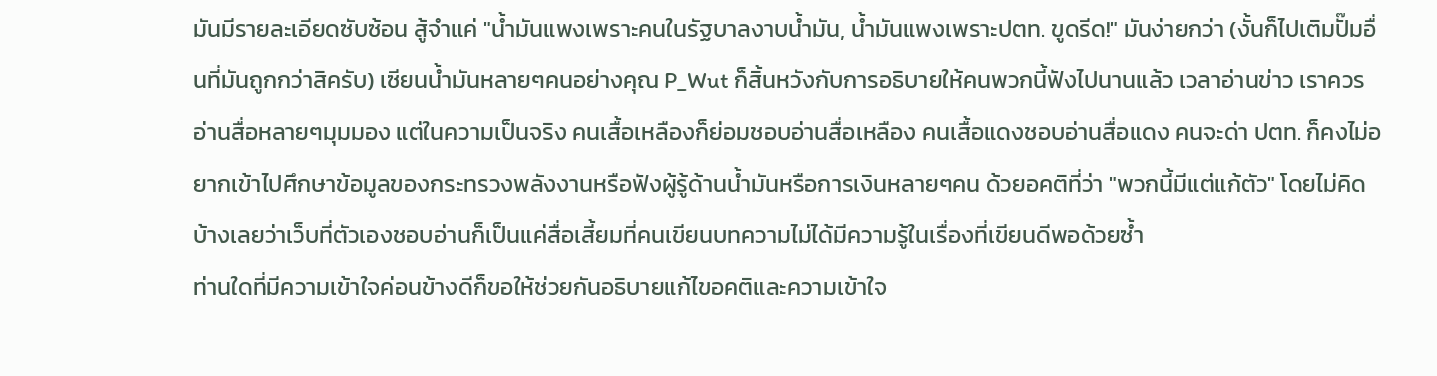มันมีรายละเอียดซับซ้อน สู้จำแค่ "น้ำมันแพงเพราะคนในรัฐบาลงาบน้ำมัน, น้ำมันแพงเพราะปตท. ขูดรีด!" มันง่ายกว่า (งั้นก็ไปเติมปั๊มอื่นที่มันถูกกว่าสิครับ) เซียนน้ำมันหลายๆคนอย่างคุณ P_Wut ก็สิ้นหวังกับการอธิบายให้คนพวกนี้ฟังไปนานแล้ว เวลาอ่านข่าว เราควรอ่านสื่อหลายๆมุมมอง แต่ในความเป็นจริง คนเสื้อเหลืองก็ย่อมชอบอ่านสื่อเหลือง คนเสื้อแดงชอบอ่านสื่อแดง คนจะด่า ปตท. ก็คงไม่อยากเข้าไปศึกษาข้อมูลของกระทรวงพลังงานหรือฟังผู้รู้ด้านน้ำมันหรือการเงินหลายๆคน ด้วยอคติที่ว่า "พวกนี้มีแต่แก้ตัว" โดยไม่คิดบ้างเลยว่าเว็บที่ตัวเองชอบอ่านก็เป็นแค่สื่อเสี้ยมที่คนเขียนบทความไม่ได้มีความรู้ในเรื่องที่เขียนดีพอด้วยซ้ำ
ท่านใดที่มีความเข้าใจค่อนข้างดีก็ขอให้ช่วยกันอธิบายแก้ไขอคติและความเข้าใจ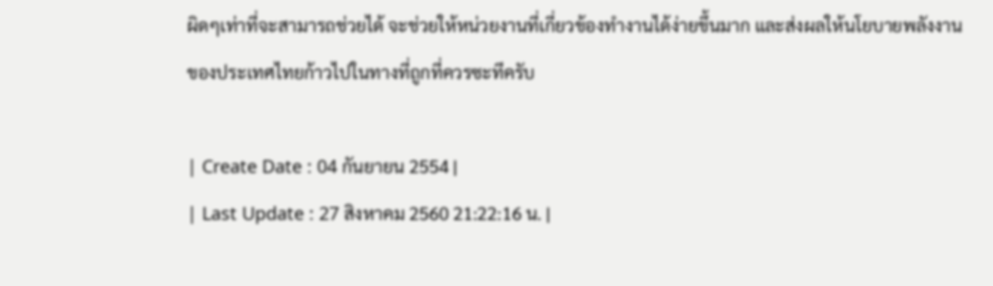ผิดๆเท่าที่จะสามารถช่วยได้ จะช่วยให้หน่วยงานที่เกี่ยวข้องทำงานได้ง่ายขึ้นมาก และส่งผลให้นโยบายพลังงานของประเทศไทยก้าวไปในทางที่ถูกที่ควรซะทีครับ

| Create Date : 04 กันยายน 2554 |
| Last Update : 27 สิงหาคม 2560 21:22:16 น. |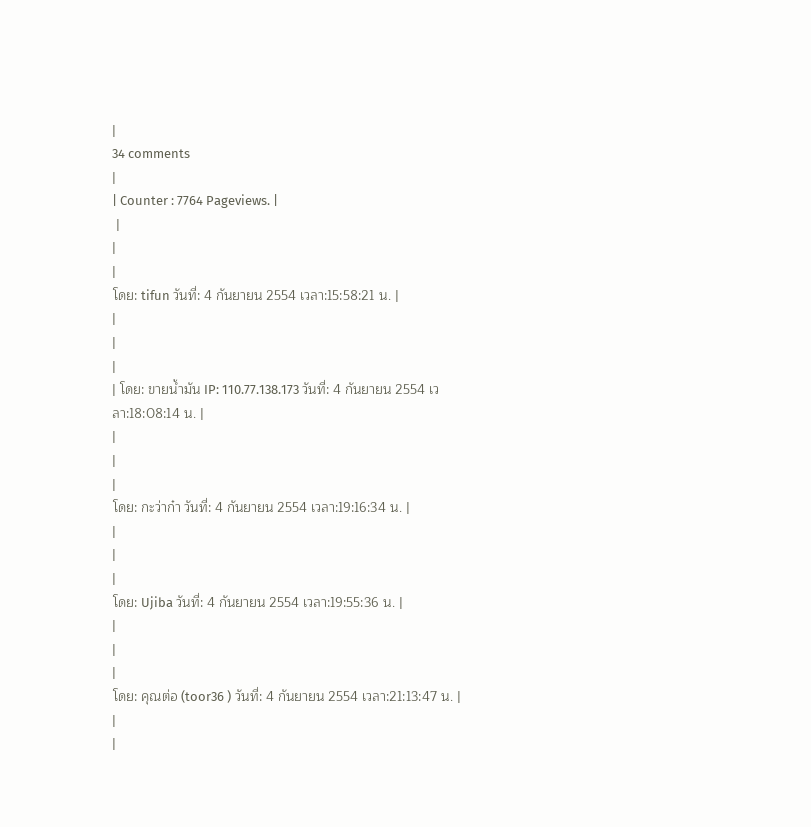|
34 comments
|
| Counter : 7764 Pageviews. |
 |
|
|
โดย: tifun วันที่: 4 กันยายน 2554 เวลา:15:58:21 น. |
|
|
|
| โดย: ขายน้ำมัน IP: 110.77.138.173 วันที่: 4 กันยายน 2554 เวลา:18:08:14 น. |
|
|
|
โดย: กะว่าก๋า วันที่: 4 กันยายน 2554 เวลา:19:16:34 น. |
|
|
|
โดย: Ujiba วันที่: 4 กันยายน 2554 เวลา:19:55:36 น. |
|
|
|
โดย: คุณต่อ (toor36 ) วันที่: 4 กันยายน 2554 เวลา:21:13:47 น. |
|
|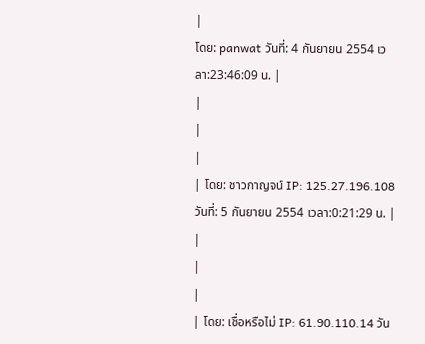|
โดย: panwat วันที่: 4 กันยายน 2554 เวลา:23:46:09 น. |
|
|
|
| โดย: ชาวกาญจน์ IP: 125.27.196.108 วันที่: 5 กันยายน 2554 เวลา:0:21:29 น. |
|
|
|
| โดย: เชื่อหรือไม่ IP: 61.90.110.14 วัน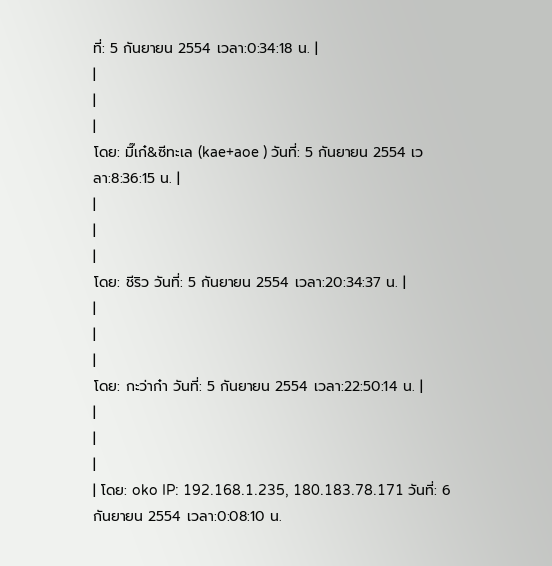ที่: 5 กันยายน 2554 เวลา:0:34:18 น. |
|
|
|
โดย: มี๊เก๋&ซีทะเล (kae+aoe ) วันที่: 5 กันยายน 2554 เวลา:8:36:15 น. |
|
|
|
โดย: ชีริว วันที่: 5 กันยายน 2554 เวลา:20:34:37 น. |
|
|
|
โดย: กะว่าก๋า วันที่: 5 กันยายน 2554 เวลา:22:50:14 น. |
|
|
|
| โดย: oko IP: 192.168.1.235, 180.183.78.171 วันที่: 6 กันยายน 2554 เวลา:0:08:10 น.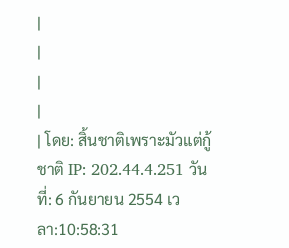|
|
|
|
| โดย: สิ้นชาติเพราะมัวแต่กู้ชาติ IP: 202.44.4.251 วันที่: 6 กันยายน 2554 เวลา:10:58:31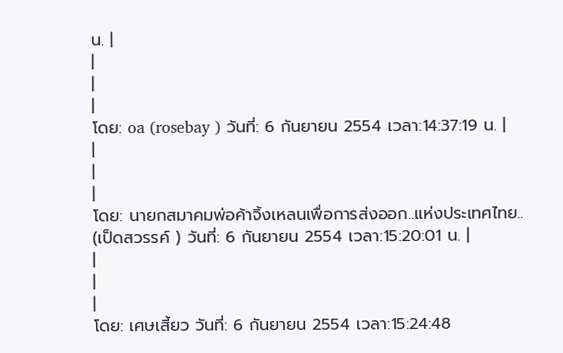น. |
|
|
|
โดย: oa (rosebay ) วันที่: 6 กันยายน 2554 เวลา:14:37:19 น. |
|
|
|
โดย: นายกสมาคมพ่อค้าจิ้งเหลนเพื่อการส่งออก..แห่งประเทศไทย.. (เป็ดสวรรค์ ) วันที่: 6 กันยายน 2554 เวลา:15:20:01 น. |
|
|
|
โดย: เศษเสี้ยว วันที่: 6 กันยายน 2554 เวลา:15:24:48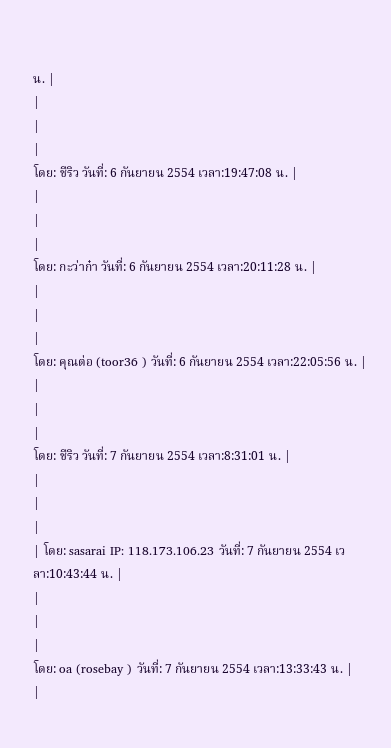น. |
|
|
|
โดย: ชีริว วันที่: 6 กันยายน 2554 เวลา:19:47:08 น. |
|
|
|
โดย: กะว่าก๋า วันที่: 6 กันยายน 2554 เวลา:20:11:28 น. |
|
|
|
โดย: คุณต่อ (toor36 ) วันที่: 6 กันยายน 2554 เวลา:22:05:56 น. |
|
|
|
โดย: ชีริว วันที่: 7 กันยายน 2554 เวลา:8:31:01 น. |
|
|
|
| โดย: sasarai IP: 118.173.106.23 วันที่: 7 กันยายน 2554 เวลา:10:43:44 น. |
|
|
|
โดย: oa (rosebay ) วันที่: 7 กันยายน 2554 เวลา:13:33:43 น. |
|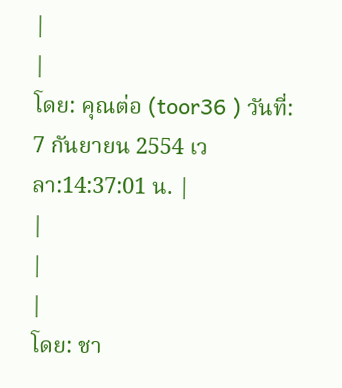|
|
โดย: คุณต่อ (toor36 ) วันที่: 7 กันยายน 2554 เวลา:14:37:01 น. |
|
|
|
โดย: ชา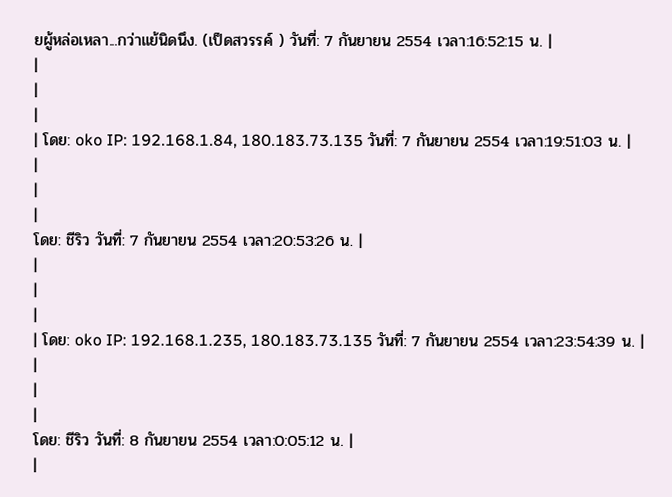ยผู้หล่อเหลา...กว่าแย้นิดนึง. (เป็ดสวรรค์ ) วันที่: 7 กันยายน 2554 เวลา:16:52:15 น. |
|
|
|
| โดย: oko IP: 192.168.1.84, 180.183.73.135 วันที่: 7 กันยายน 2554 เวลา:19:51:03 น. |
|
|
|
โดย: ชีริว วันที่: 7 กันยายน 2554 เวลา:20:53:26 น. |
|
|
|
| โดย: oko IP: 192.168.1.235, 180.183.73.135 วันที่: 7 กันยายน 2554 เวลา:23:54:39 น. |
|
|
|
โดย: ชีริว วันที่: 8 กันยายน 2554 เวลา:0:05:12 น. |
|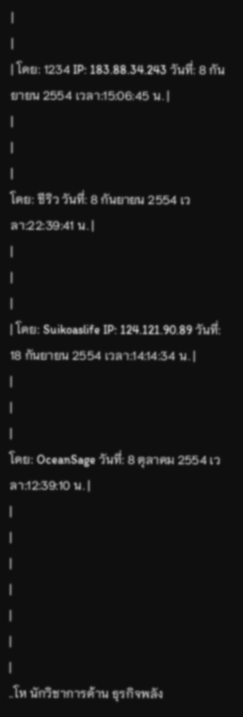|
|
| โดย: 1234 IP: 183.88.34.243 วันที่: 8 กันยายน 2554 เวลา:15:06:45 น. |
|
|
|
โดย: ชีริว วันที่: 8 กันยายน 2554 เวลา:22:39:41 น. |
|
|
|
| โดย: Suikoaslife IP: 124.121.90.89 วันที่: 18 กันยายน 2554 เวลา:14:14:34 น. |
|
|
|
โดย: OceanSage วันที่: 8 ตุลาคม 2554 เวลา:12:39:10 น. |
|
|
|
|
|
|
|
..โห นักวิชาการด้าน ธุรกิจพลัง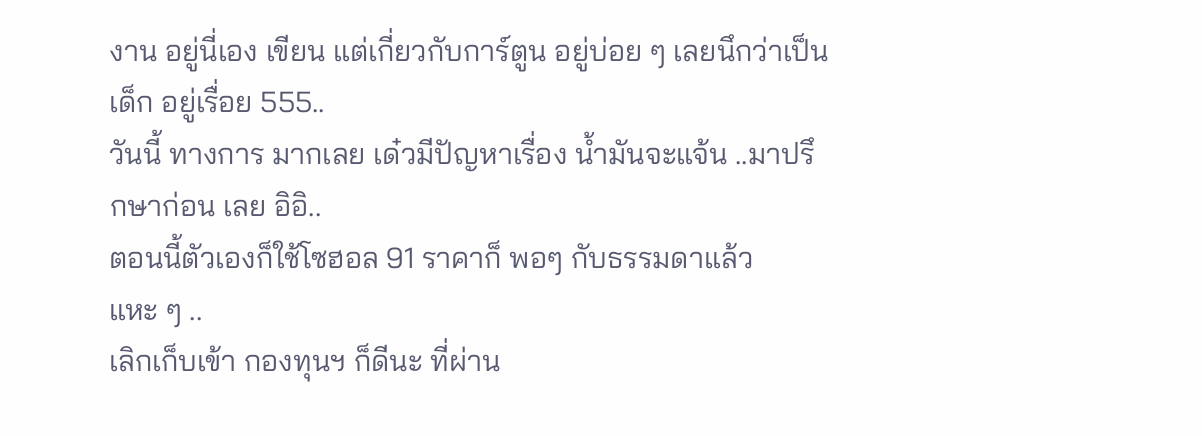งาน อยู่นี่เอง เขียน แต่เกี่ยวกับการ์ตูน อยู่บ่อย ๆ เลยนึกว่าเป็นเด็ก อยู่เรื่อย 555..
วันนี้ ทางการ มากเลย เด๋วมีปัญหาเรื่อง น้ำมันจะแจ้น ..มาปรึกษาก่อน เลย อิอิ..
ตอนนี้ตัวเองก็ใช้โซฮอล 91 ราคาก็ พอๆ กับธรรมดาแล้ว แหะ ๆ ..
เลิกเก็บเข้า กองทุนฯ ก็ดีนะ ที่ผ่าน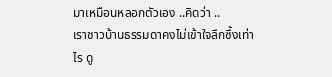มาเหมือนหลอกตัวเอง ..คิดว่า ..
เราชาวบ้านธรรมดาคงไม่เข้าใจลึกซึ้งเท่าไร ดู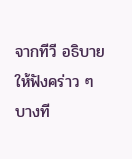จากทีวี อธิบายให้ฟังคร่าว ๆ บางที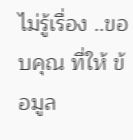ไม่รู้เรื่อง ..ขอบคุณ ที่ให้ ข้อมูล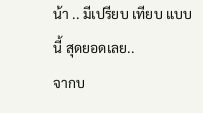น้า .. มีเปรียบ เทียบ แบบนี้ สุดยอดเลย..
จากบ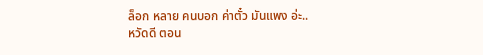ล็อก หลาย คนบอก ค่าตั๋ว มันแพง อ่ะ..
หวัดดี ตอน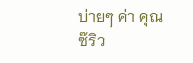บ่ายๆ ค่า คุณซ๊ริว